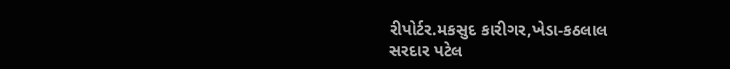રીપોર્ટર.મકસુદ કારીગર,ખેડા-કઠલાલ
સરદાર પટેલ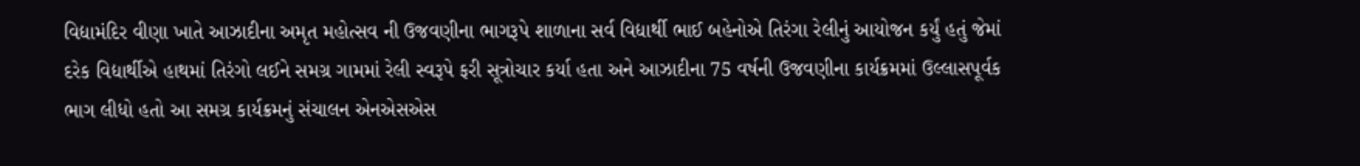વિદ્યામંદિર વીણા ખાતે આઝાદીના અમૃત મહોત્સવ ની ઉજવણીના ભાગરૂપે શાળાના સર્વ વિદ્યાર્થી ભાઈ બહેનોએ તિરંગા રેલીનું આયોજન કર્યું હતું જેમાં દરેક વિદ્યાર્થીએ હાથમાં તિરંગો લઈને સમગ્ર ગામમાં રેલી સ્વરૂપે ફરી સૂત્રોચાર કર્યા હતા અને આઝાદીના 75 વર્ષની ઉજવણીના કાર્યક્રમમાં ઉલ્લાસપૂર્વક ભાગ લીધો હતો આ સમગ્ર કાર્યક્રમનું સંચાલન એનએસએસ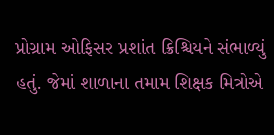પ્રોગ્રામ ઓફિસર પ્રશાંત ક્રિશ્ચિયને સંભાળ્યું હતું. જેમાં શાળાના તમામ શિક્ષક મિત્રોએ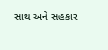સાથ અને સહકાર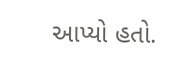આપ્યો હતો.